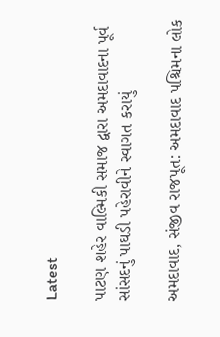Latest

પાટણ શહેર વાલ્મિકી સમાજ દ્વારા અમદાવાદના પૂર્વ સાંસદનું પાઘડી પહેરાવીને સ્વાગત કરાયું

અમદાવાદ, સંજીવ રાજપૂત: અમદાવાદ પશ્ચિમના લોક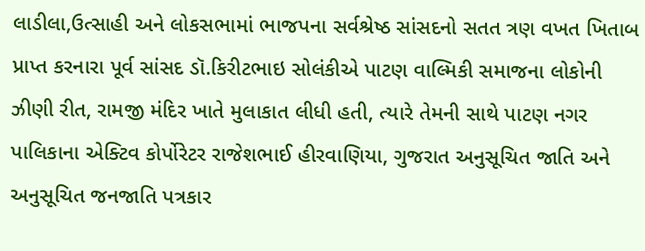લાડીલા,ઉત્સાહી અને લોકસભામાં ભાજપના સર્વશ્રેષ્ઠ સાંસદનો સતત ત્રણ વખત ખિતાબ પ્રાપ્ત કરનારા પૂર્વ સાંસદ ડૉ.કિરીટભાઇ સોલંકીએ પાટણ વાલ્મિકી સમાજના લોકોની ઝીણી રીત, રામજી મંદિર ખાતે મુલાકાત લીધી હતી, ત્યારે તેમની સાથે પાટણ નગર પાલિકાના એક્ટિવ કોર્પોરેટર રાજેશભાઈ હીરવાણિયા, ગુજરાત અનુસૂચિત જાતિ અને અનુસૂચિત જનજાતિ પત્રકાર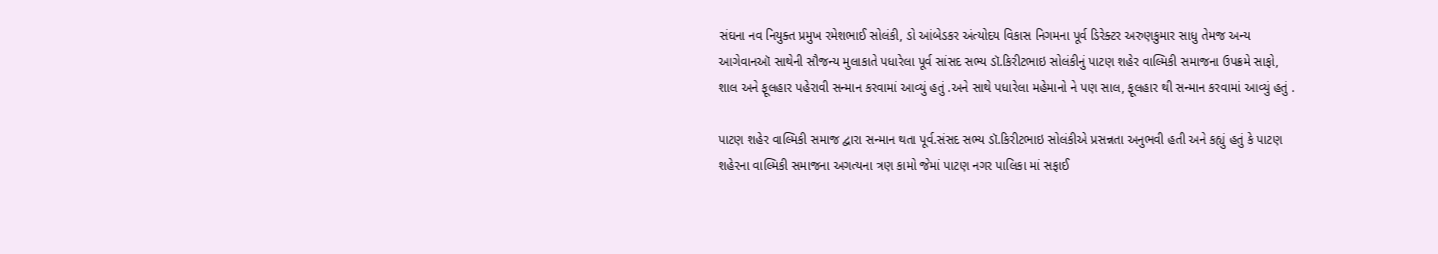સંઘના નવ નિયુક્ત પ્રમુખ રમેશભાઈ સોલંકી, ડો આંબેડકર અંત્યોદય વિકાસ નિગમના પૂર્વ ડિરેક્ટર અરુણકુમાર સાધુ તેમજ અન્ય આગેવાનઑ સાથેની સૌજન્ય મુલાકાતે પધારેલા પૂર્વ સાંસદ સભ્ય ડૉ.કિરીટભાઇ સોલંકીનું પાટણ શહેર વાલ્મિકી સમાજના ઉપક્રમે સાફો, શાલ અને ફૂલહાર પહેરાવી સન્માન કરવામાં આવ્યું હતું .અને સાથે પધારેલા મહેમાનો ને પણ સાલ, ફૂલહાર થી સન્માન કરવામાં આવ્યું હતું .

પાટણ શહેર વાલ્મિકી સમાજ દ્વારા સન્માન થતા પૂર્વ.સંસદ સભ્ય ડૉ.કિરીટભાઇ સોલંકીએ પ્રસન્નતા અનુભવી હતી અને કહ્યું હતું કે પાટણ શહેરના વાલ્મિકી સમાજના અગત્યના ત્રણ કામો જેમાં પાટણ નગર પાલિકા માં સફાઈ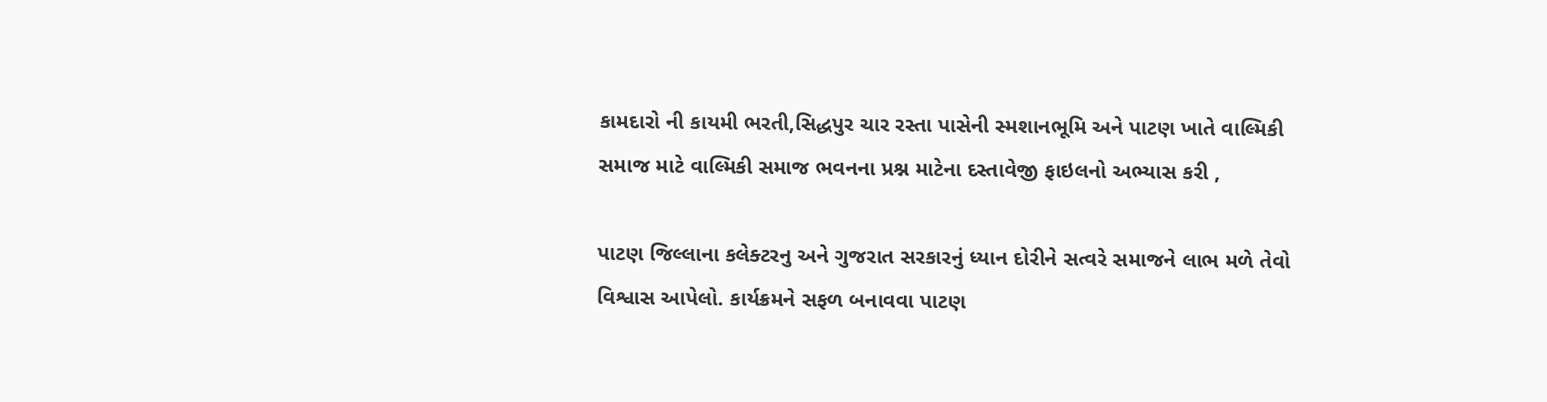કામદારો ની કાયમી ભરતી,સિદ્ધપુર ચાર રસ્તા પાસેની સ્મશાનભૂમિ અને પાટણ ખાતે વાલ્મિકી સમાજ માટે વાલ્મિકી સમાજ ભવનના પ્રશ્ન માટેના દસ્તાવેજી ફાઇલનો અભ્યાસ કરી ,

પાટણ જિલ્લાના કલેક્ટરનુ અને ગુજરાત સરકારનું ધ્યાન દોરીને સત્વરે સમાજને લાભ મળે તેવો વિશ્વાસ આપેલો. કાર્યક્રમને સફળ બનાવવા પાટણ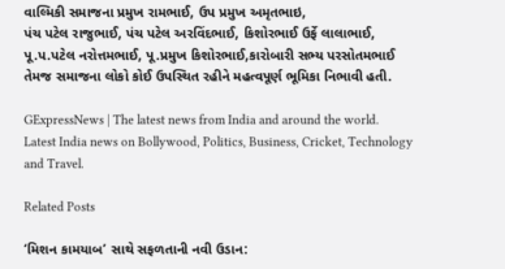વાલ્મિકી સમાજના પ્રમુખ રામભાઈ, ઉપ પ્રમુખ અમૃતભાઇ,
પંચ પટેલ રાજુભાઈ, પંચ પટેલ અરવિંદભાઈ, કિશોરભાઈ ઉર્ફે લાલાભાઈ, પૂ.પ.પટેલ નરોત્તમભાઈ, પૂ.પ્રમુખ કિશોરભાઈ,કારોબારી સભ્ય પરસોતમભાઈ તેમજ સમાજના લોકો કોઈ ઉપસ્થિત રહીને મહત્વપૂર્ણ ભૂમિકા નિભાવી હતી.

GExpressNews | The latest news from India and around the world. Latest India news on Bollywood, Politics, Business, Cricket, Technology and Travel.

Related Posts

‘મિશન કામયાબ’ સાથે સફળતાની નવી ઉડાન: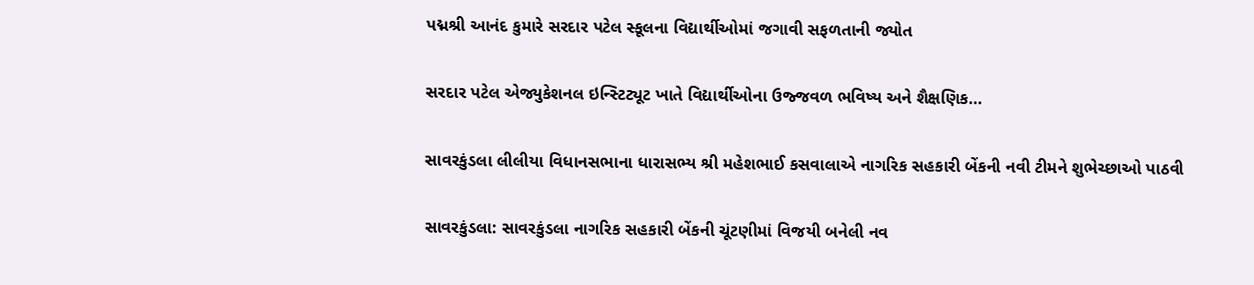પદ્મશ્રી આનંદ કુમારે સરદાર પટેલ સ્કૂલના વિદ્યાર્થીઓમાં જગાવી સફળતાની જ્યોત

સરદાર પટેલ એજ્યુકેશનલ ઇન્સ્ટિટ્યૂટ ખાતે વિદ્યાર્થીઓના ઉજ્જવળ ભવિષ્ય અને શૈક્ષણિક…

સાવરકુંડલા લીલીયા વિધાનસભાના ધારાસભ્ય શ્રી મહેશભાઈ કસવાલાએ નાગરિક સહકારી બેંકની નવી ટીમને શુભેચ્છાઓ પાઠવી

સાવરકુંડલા: સાવરકુંડલા નાગરિક સહકારી બેંકની ચૂંટણીમાં વિજયી બનેલી નવ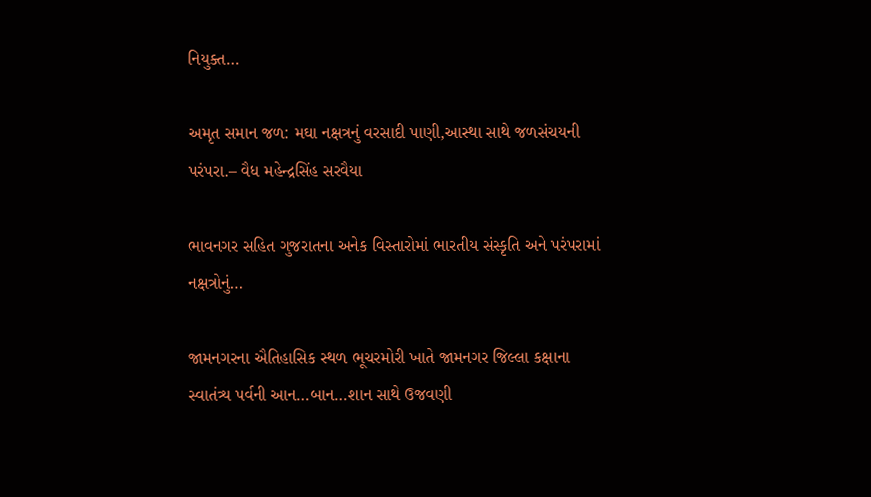નિયુક્ત…

અમૃત સમાન જળ: મઘા નક્ષત્રનું વરસાદી પાણી,આસ્થા સાથે જળસંચયની પરંપરા.– વૈધ મહેન્દ્રસિંહ સરવૈયા

ભાવનગર સહિત ગુજરાતના અનેક વિસ્તારોમાં ભારતીય સંસ્કૃતિ અને પરંપરામાં નક્ષત્રોનું…

જામનગરના ઐતિહાસિક સ્થળ ભૂચરમોરી ખાતે જામનગર જિલ્લા કક્ષાના સ્વાતંત્ર્ય પર્વની આન…બાન…શાન સાથે ઉજવણી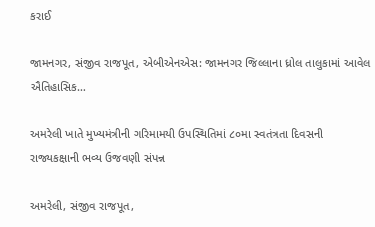કરાઈ

જામનગર, સંજીવ રાજપૂત, એબીએનએસ: જામનગર જિલ્લાના ધ્રોલ તાલુકામાં આવેલ ઐતિહાસિક…

અમરેલી ખાતે મુખ્યમંત્રીની ગરિમામયી ઉપસ્થિતિમાં ૮૦મા સ્વતંત્રતા દિવસની રાજ્યકક્ષાની ભવ્ય ઉજવણી સંપન્ન

અમરેલી, સંજીવ રાજપૂત,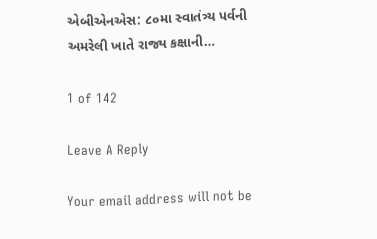એબીએનએસ: ૮૦મા સ્વાતંત્ર્ય પર્વની અમરેલી ખાતે રાજ્ય કક્ષાની…

1 of 142

Leave A Reply

Your email address will not be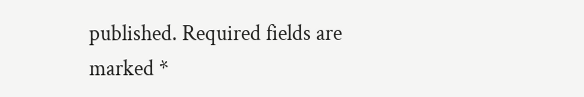published. Required fields are marked *